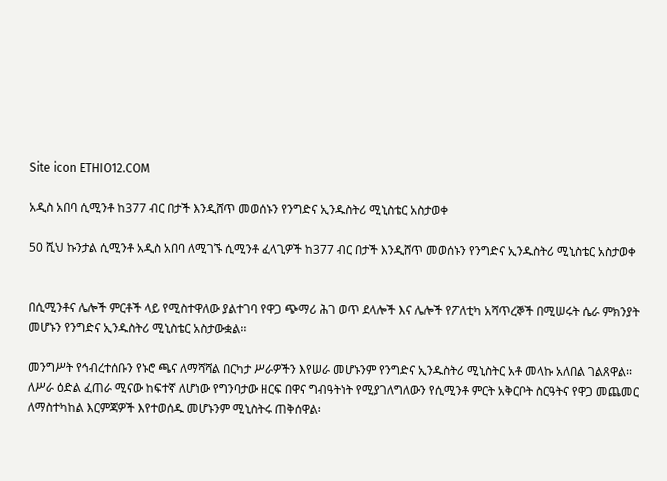Site icon ETHIO12.COM

አዲስ አበባ ሲሚንቶ ከ377 ብር በታች እንዲሸጥ መወሰኑን የንግድና ኢንዱስትሪ ሚኒስቴር አስታወቀ

50 ሺህ ኩንታል ሲሚንቶ አዲስ አበባ ለሚገኙ ሲሚንቶ ፈላጊዎች ከ377 ብር በታች እንዲሸጥ መወሰኑን የንግድና ኢንዱስትሪ ሚኒስቴር አስታወቀ


በሲሚንቶና ሌሎች ምርቶች ላይ የሚስተዋለው ያልተገባ የዋጋ ጭማሪ ሕገ ወጥ ደላሎች እና ሌሎች የፖለቲካ አሻጥረኞች በሚሠሩት ሴራ ምክንያት መሆኑን የንግድና ኢንዱስትሪ ሚኒስቴር አስታውቋል፡፡

መንግሥት የኅብረተሰቡን የኑሮ ጫና ለማሻሻል በርካታ ሥራዎችን እየሠራ መሆኑንም የንግድና ኢንዱስትሪ ሚኒስትር አቶ መላኩ አለበል ገልጸዋል፡፡ ለሥራ ዕድል ፈጠራ ሚናው ከፍተኛ ለሆነው የግንባታው ዘርፍ በዋና ግብዓትነት የሚያገለግለውን የሲሚንቶ ምርት አቅርቦት ስርዓትና የዋጋ መጨመር ለማስተካከል እርምጃዎች እየተወሰዱ መሆኑንም ሚኒስትሩ ጠቅሰዋል፡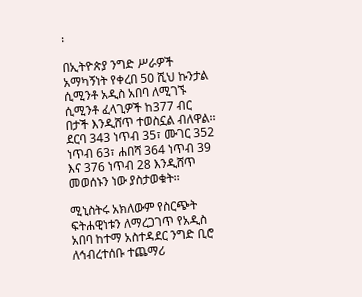፡

በኢትዮጵያ ንግድ ሥራዎች አማካኝነት የቀረበ 50 ሺህ ኩንታል ሲሚንቶ አዲስ አበባ ለሚገኙ ሲሚንቶ ፈላጊዎች ከ377 ብር በታች እንዲሸጥ ተወስኗል ብለዋል፡፡ ደርባ 343 ነጥብ 35፣ ሙገር 352 ነጥብ 63፣ ሐበሻ 364 ነጥብ 39 እና 376 ነጥብ 28 እንዲሸጥ መወሰኑን ነው ያስታወቁት፡፡

ሚኒስትሩ አክለውም የስርጭት ፍትሐዊነቱን ለማረጋገጥ የአዲስ አበባ ከተማ አስተዳደር ንግድ ቢሮ ለኅብረተሰቡ ተጨማሪ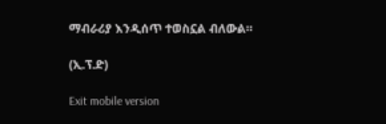ማብራሪያ እንዲሰጥ ተወስኗል ብለውል።

(ኢ.ፕ.ድ)

Exit mobile version